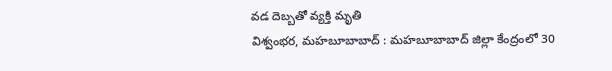వడ దెబ్బతో వ్యక్తి మృతి
విశ్వంభర, మహబూబాబాద్ : మహబూబాబాద్ జిల్లా కేంద్రంలో 30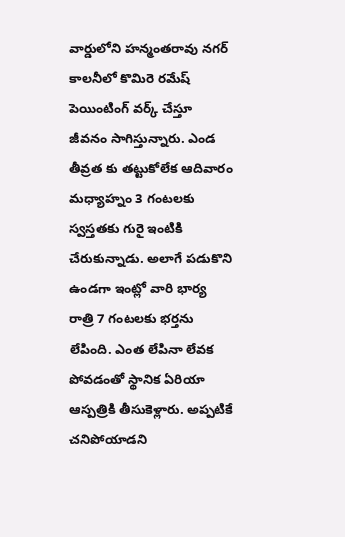వార్డులోని హన్మంతరావు నగర్ కాలనీలో కొమిరె రమేష్ పెయింటింగ్ వర్క్ చేస్తూ జీవనం సాగిస్తున్నారు. ఎండ తీవ్రత కు తట్టుకోలేక ఆదివారం మధ్యాహ్నం 3 గంటలకు స్వస్తతకు గురై ఇంటికి చేరుకున్నాడు. అలాగే పడుకొని ఉండగా ఇంట్లో వారి భార్య రాత్రి 7 గంటలకు భర్తను లేపింది. ఎంత లేపినా లేవక పోవడంతో స్థానిక ఏరియా ఆస్పత్రికి తీసుకెళ్లారు. అప్పటికే చనిపోయాడని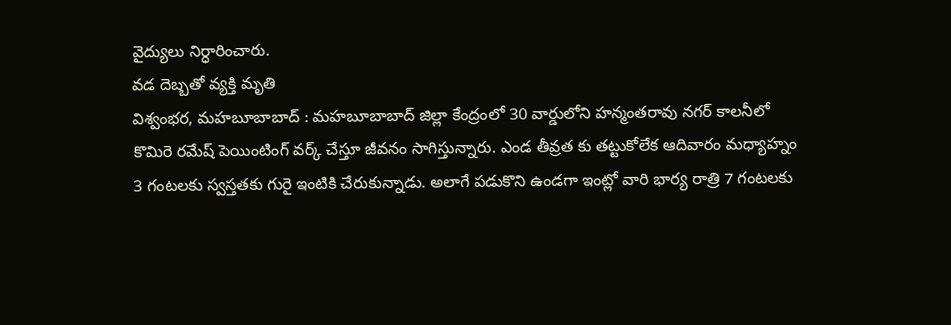వైద్యులు నిర్ధారించారు.
వడ దెబ్బతో వ్యక్తి మృతి
విశ్వంభర, మహబూబాబాద్ : మహబూబాబాద్ జిల్లా కేంద్రంలో 30 వార్డులోని హన్మంతరావు నగర్ కాలనీలో కొమిరె రమేష్ పెయింటింగ్ వర్క్ చేస్తూ జీవనం సాగిస్తున్నారు. ఎండ తీవ్రత కు తట్టుకోలేక ఆదివారం మధ్యాహ్నం 3 గంటలకు స్వస్తతకు గురై ఇంటికి చేరుకున్నాడు. అలాగే పడుకొని ఉండగా ఇంట్లో వారి భార్య రాత్రి 7 గంటలకు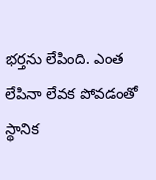భర్తను లేపింది. ఎంత లేపినా లేవక పోవడంతో స్థానిక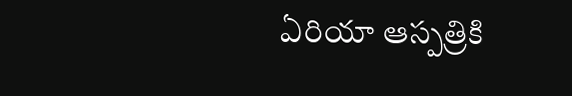ఏరియా ఆస్పత్రికి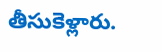తీసుకెళ్లారు.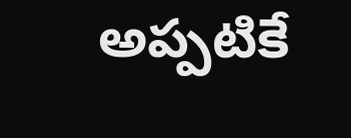అప్పటికే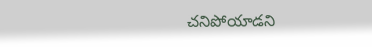చనిపోయాడని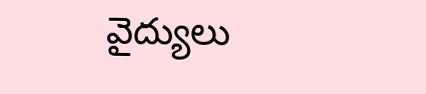వైద్యులు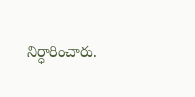నిర్ధారించారు.